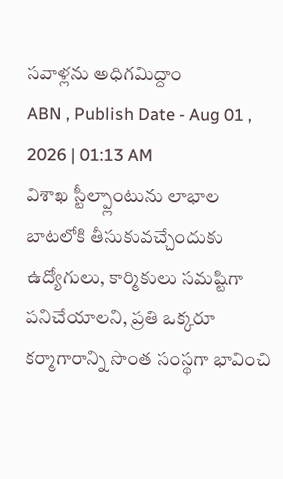సవాళ్లను అధిగమిద్దాం
ABN , Publish Date - Aug 01 , 2026 | 01:13 AM
విశాఖ స్టీల్ప్లాంటును లాభాల బాటలోకి తీసుకువచ్చేందుకు ఉద్యోగులు, కార్మికులు సమష్టిగా పనిచేయాలని, ప్రతి ఒక్కరూ కర్మాగారాన్ని సొంత సంస్థగా భావించి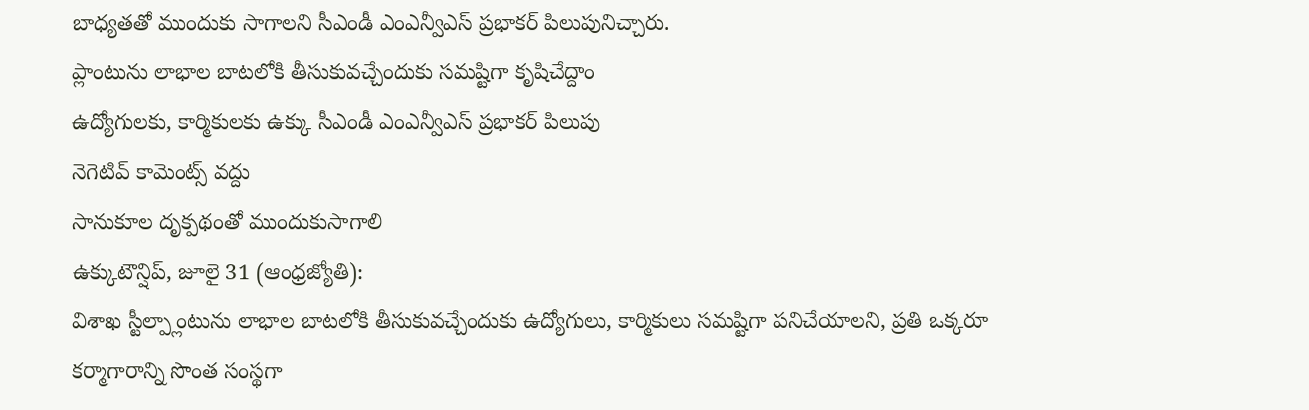బాధ్యతతో ముందుకు సాగాలని సీఎండీ ఎంఎన్వీఎస్ ప్రభాకర్ పిలుపునిచ్చారు.
ప్లాంటును లాభాల బాటలోకి తీసుకువచ్చేందుకు సమష్టిగా కృషిచేద్దాం
ఉద్యోగులకు, కార్మికులకు ఉక్కు సీఎండీ ఎంఎన్వీఎస్ ప్రభాకర్ పిలుపు
నెగెటివ్ కామెంట్స్ వద్దు
సానుకూల దృక్పథంతో ముందుకుసాగాలి
ఉక్కుటౌన్షిప్, జూలై 31 (ఆంధ్రజ్యోతి):
విశాఖ స్టీల్ప్లాంటును లాభాల బాటలోకి తీసుకువచ్చేందుకు ఉద్యోగులు, కార్మికులు సమష్టిగా పనిచేయాలని, ప్రతి ఒక్కరూ కర్మాగారాన్ని సొంత సంస్థగా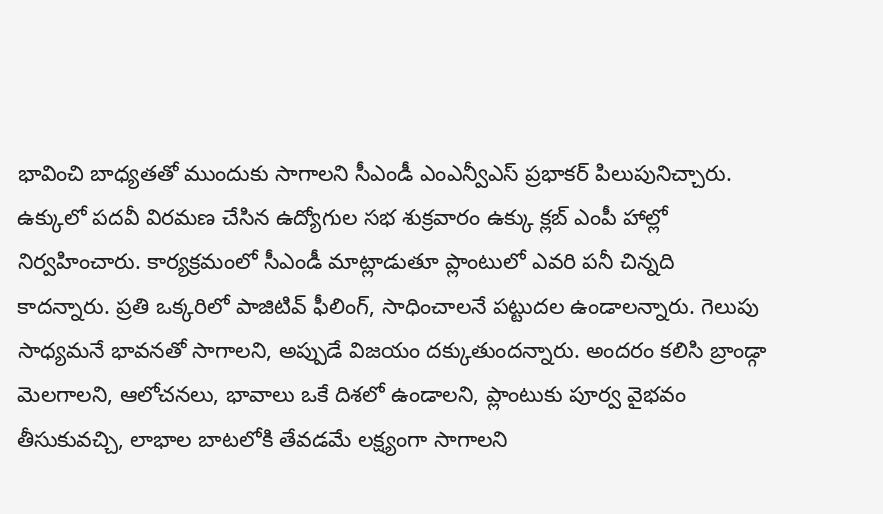భావించి బాధ్యతతో ముందుకు సాగాలని సీఎండీ ఎంఎన్వీఎస్ ప్రభాకర్ పిలుపునిచ్చారు. ఉక్కులో పదవీ విరమణ చేసిన ఉద్యోగుల సభ శుక్రవారం ఉక్కు క్లబ్ ఎంపీ హాల్లో నిర్వహించారు. కార్యక్రమంలో సీఎండీ మాట్లాడుతూ ప్లాంటులో ఎవరి పనీ చిన్నది కాదన్నారు. ప్రతి ఒక్కరిలో పాజిటివ్ ఫీలింగ్, సాధించాలనే పట్టుదల ఉండాలన్నారు. గెలుపు సాధ్యమనే భావనతో సాగాలని, అప్పుడే విజయం దక్కుతుందన్నారు. అందరం కలిసి బ్రాండ్గా మెలగాలని, ఆలోచనలు, భావాలు ఒకే దిశలో ఉండాలని, ప్లాంటుకు పూర్వ వైభవం తీసుకువచ్చి, లాభాల బాటలోకి తేవడమే లక్ష్యంగా సాగాలని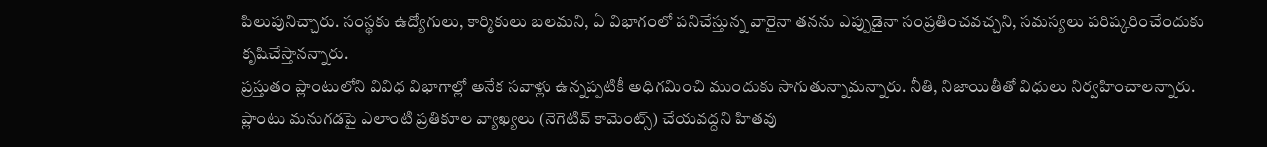పిలుపునిచ్చారు. సంస్థకు ఉద్యోగులు, కార్మికులు బలమని, ఏ విభాగంలో పనిచేస్తున్న వారైనా తనను ఎప్పుడైనా సంప్రతించవచ్చని, సమస్యలు పరిష్కరించేందుకు కృషిచేస్తానన్నారు.
ప్రస్తుతం ప్లాంటులోని వివిధ విభాగాల్లో అనేక సవాళ్లు ఉన్నప్పటికీ అధిగమించి ముందుకు సాగుతున్నామన్నారు. నీతి, నిజాయితీతో విధులు నిర్వహించాలన్నారు. ప్లాంటు మనుగడపై ఎలాంటి ప్రతికూల వ్యాఖ్యలు (నెగెటివ్ కామెంట్స్) చేయవద్దని హితవు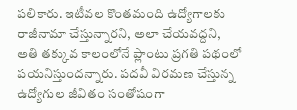పలికారు. ఇటీవల కొంతమంది ఉద్యోగాలకు రాజీనామా చేస్తున్నారని, అలా చేయవద్దని, అతి తక్కువ కాలంలోనే ప్లాంటు ప్రగతి పథంలో పయనిస్తుందన్నారు. పదవీ విరమణ చేస్తున్న ఉద్యోగుల జీవితం సంతోషంగా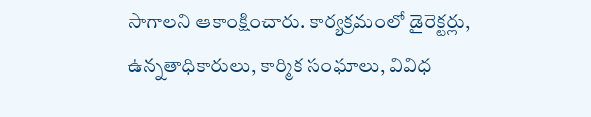సాగాలని ఆకాంక్షించారు. కార్యక్రమంలో డైరెక్టర్లు, ఉన్నతాధికారులు, కార్మిక సంఘాలు, వివిధ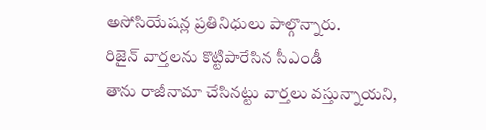అసోసియేషన్ల ప్రతినిధులు పాల్గొన్నారు.
రిజైన్ వార్తలను కొట్టిపారేసిన సీఎండీ
తాను రాజీనామా చేసినట్టు వార్తలు వస్తున్నాయని,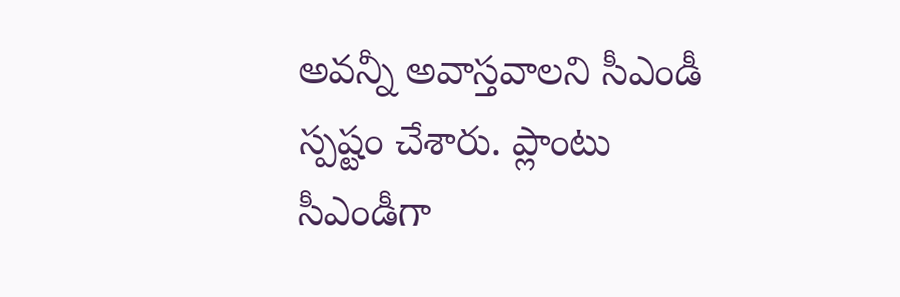అవన్నీ అవాస్తవాలని సీఎండీ స్పష్టం చేశారు. ప్లాంటు సీఎండీగా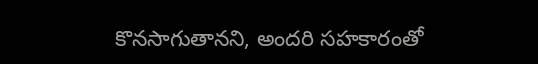కొనసాగుతానని, అందరి సహకారంతో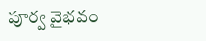పూర్వ వైభవం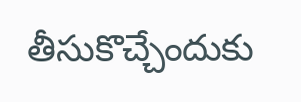తీసుకొచ్చేందుకు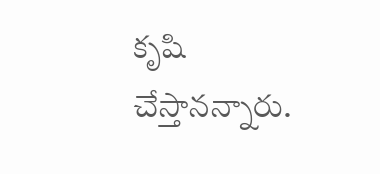కృషి చేస్తానన్నారు.